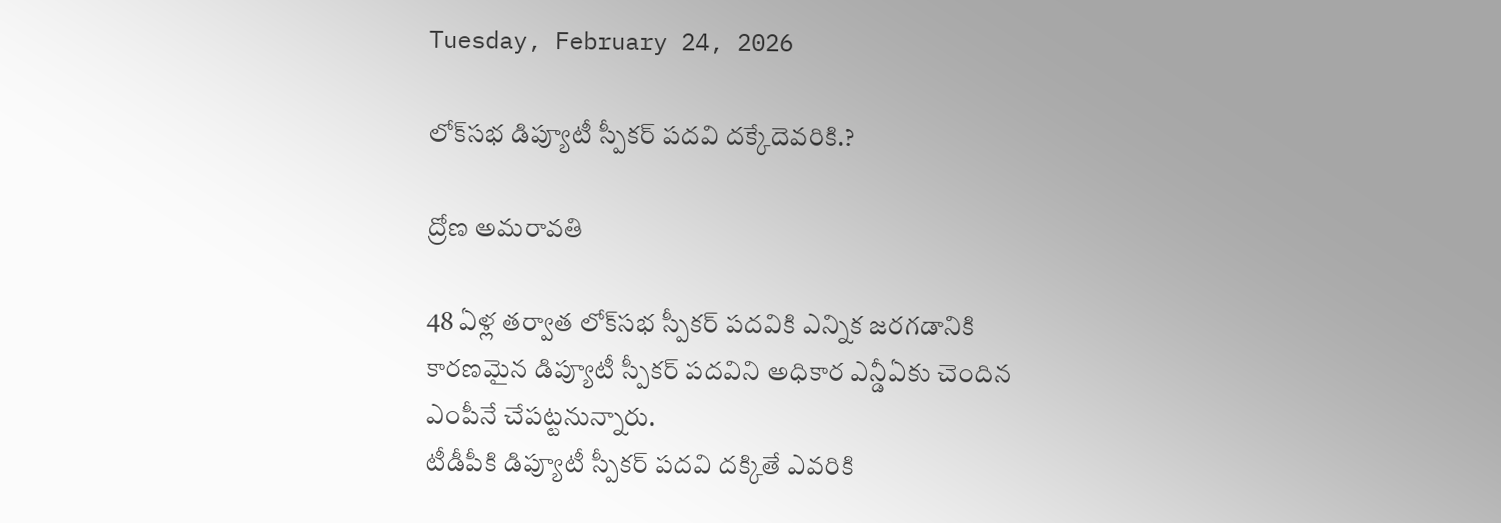Tuesday, February 24, 2026

లోక్‌సభ డిప్యూటీ స్పీకర్ పదవి దక్కేదెవరికి.?

ద్రోణ అమరావతి

48 ఏళ్ల తర్వాత లోక్‌సభ స్పీకర్‌ పదవికి ఎన్నిక జరగడానికి కారణమైన డిప్యూటీ స్పీకర్‌ పదవిని అధికార ఎన్డీఏకు చెందిన ఎంపీనే చేపట్టనున్నారు.
టీడీపీకి డిప్యూటీ స్పీకర్ పదవి దక్కితే ఎవరికి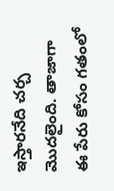ఇస్తారనేది చర్చ మొదలైంది. తాజాగా ఈ పేరు కోసం గతంలో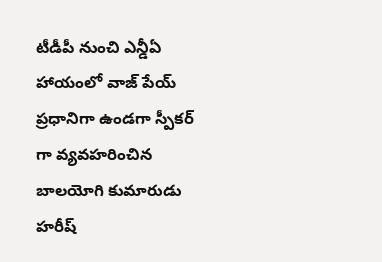టీడీపీ నుంచి ఎన్డీఏ హాయంలో వాజ్ పేయ్ ప్రధానిగా ఉండగా స్పీకర్ గా వ్యవహరించిన బాలయోగి కుమారుడు హరీష్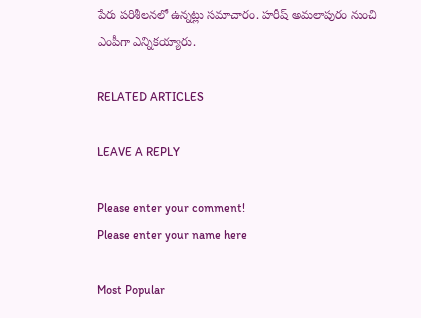పేరు పరిశీలనలో ఉన్నట్లు సమాచారం. హరీష్ అమలాపురం నుంచి ఎంపీగా ఎన్నికయ్యారు.

RELATED ARTICLES

LEAVE A REPLY

Please enter your comment!
Please enter your name here

Most Popular